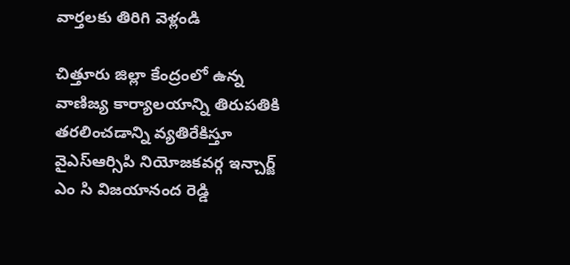వార్తలకు తిరిగి వెళ్లండి

చిత్తూరు జిల్లా కేంద్రంలో ఉన్న వాణిజ్య కార్యాలయాన్ని తిరుపతికి తరలించడాన్ని వ్యతిరేకిస్తూ వైఎస్ఆర్సిపి నియోజకవర్గ ఇన్చార్జ్ ఎం సి విజయానంద రెడ్డి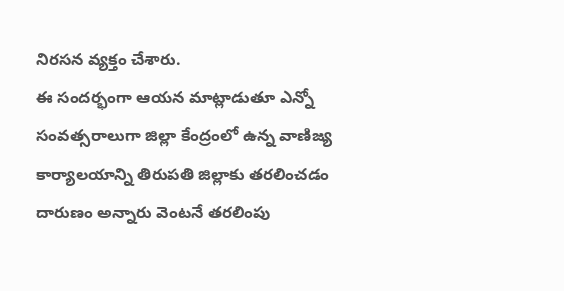నిరసన వ్యక్తం చేశారు.
ఈ సందర్భంగా ఆయన మాట్లాడుతూ ఎన్నో సంవత్సరాలుగా జిల్లా కేంద్రంలో ఉన్న వాణిజ్య కార్యాలయాన్ని తిరుపతి జిల్లాకు తరలించడం దారుణం అన్నారు వెంటనే తరలింపు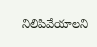నిలిపివేయాలని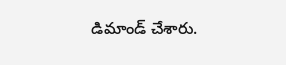డిమాండ్ చేశారు.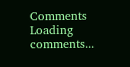Comments
Loading comments...